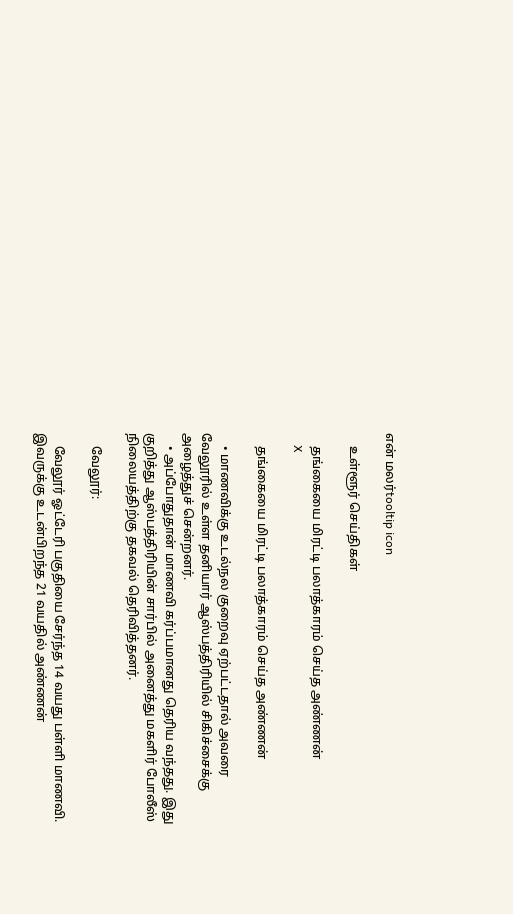என் மலர்tooltip icon

    உள்ளூர் செய்திகள்

    தங்கையை மிரட்டி பலாத்காரம் செய்த அண்ணன்
    X

    தங்கையை மிரட்டி பலாத்காரம் செய்த அண்ணன்

    • மாணவிக்கு உடல்நல குறைவு ஏற்பட்டதால் அவரை வேலூரில் உள்ள தனியார் ஆஸ்பத்திரியில் சிகிச்சைக்கு அழைத்துச் சென்றனர்.
    • அப்போதுதான் மாணவி கர்ப்பமானது தெரிய வந்தது. இது குறித்து ஆஸ்பத்திரியின் சார்பில் அனைத்து மகளிர் போலீஸ் நிலையத்திற்கு தகவல் தெரிவித்தனர்.

    வேலூர்:

    வேலூர் ஓட்டேரி பகுதியை சேர்ந்த 14 வயது பள்ளி மாணவி. இவருக்கு உடன்பிறந்த 21 வயதில் அண்ணன்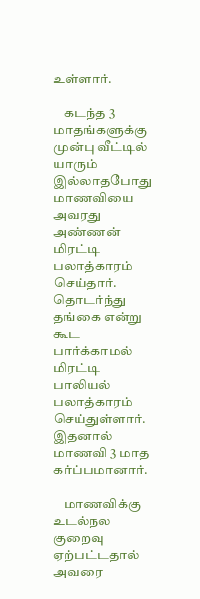உள்ளார்.

    கடந்த 3 மாதங்களுக்கு முன்பு வீட்டில் யாரும் இல்லாதபோது மாணவியை அவரது அண்ணன் மிரட்டி பலாத்காரம் செய்தார். தொடர்ந்து தங்கை என்று கூட பார்க்காமல் மிரட்டி பாலியல் பலாத்காரம் செய்துள்ளார். இதனால் மாணவி 3 மாத கர்ப்பமானார்.

    மாணவிக்கு உடல்நல குறைவு ஏற்பட்டதால் அவரை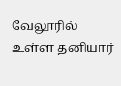வேலூரில் உள்ள தனியார்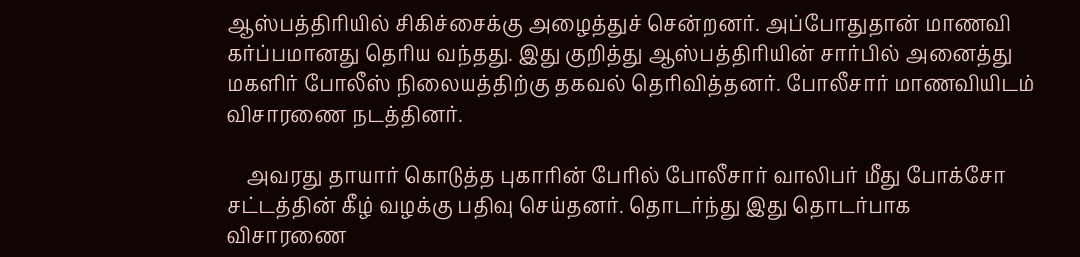ஆஸ்பத்திரியில் சிகிச்சைக்கு அழைத்துச் சென்றனர். அப்போதுதான் மாணவி கர்ப்பமானது தெரிய வந்தது. இது குறித்து ஆஸ்பத்திரியின் சார்பில் அனைத்து மகளிர் போலீஸ் நிலையத்திற்கு தகவல் தெரிவித்தனர். போலீசார் மாணவியிடம் விசாரணை நடத்தினர்.

    அவரது தாயார் கொடுத்த புகாரின் பேரில் போலீசார் வாலிபர் மீது போக்சோ சட்டத்தின் கீழ் வழக்கு பதிவு செய்தனர். தொடர்ந்து இது தொடர்பாக விசாரணை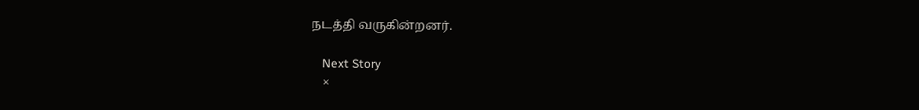நடத்தி வருகின்றனர்.

    Next Story
    ×